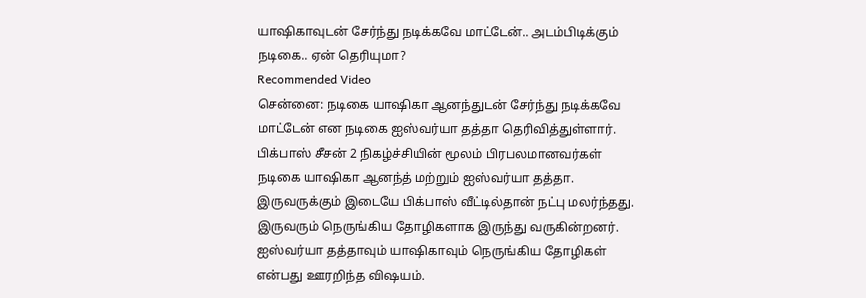யாஷிகாவுடன் சேர்ந்து நடிக்கவே மாட்டேன்.. அடம்பிடிக்கும் நடிகை.. ஏன் தெரியுமா?
Recommended Video
சென்னை: நடிகை யாஷிகா ஆனந்துடன் சேர்ந்து நடிக்கவே மாட்டேன் என நடிகை ஐஸ்வர்யா தத்தா தெரிவித்துள்ளார்.
பிக்பாஸ் சீசன் 2 நிகழ்ச்சியின் மூலம் பிரபலமானவர்கள் நடிகை யாஷிகா ஆனந்த் மற்றும் ஐஸ்வர்யா தத்தா. இருவருக்கும் இடையே பிக்பாஸ் வீட்டில்தான் நட்பு மலர்ந்தது.
இருவரும் நெருங்கிய தோழிகளாக இருந்து வருகின்றனர். ஐஸ்வர்யா தத்தாவும் யாஷிகாவும் நெருங்கிய தோழிகள் என்பது ஊரறிந்த விஷயம்.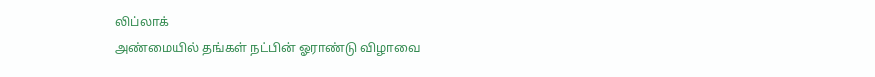லிப்லாக்
அண்மையில் தங்கள் நட்பின் ஓராண்டு விழாவை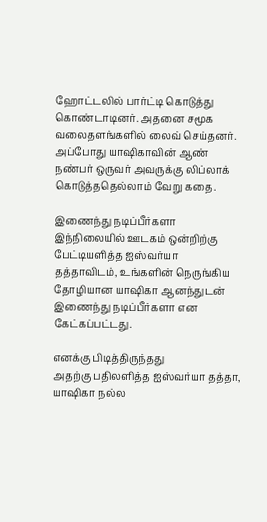ஹோட்டலில் பார்ட்டி கொடுத்து கொண்டாடினர். அதனை சமூக வலைதளங்களில் லைவ் செய்தனர். அப்போது யாஷிகாவின் ஆண் நண்பர் ஒருவர் அவருக்கு லிப்லாக் கொடுத்ததெல்லாம் வேறு கதை.

இணைந்து நடிப்பீர்களா
இந்நிலையில் ஊடகம் ஒன்றிற்கு பேட்டியளித்த ஐஸ்வர்யா தத்தாவிடம், உங்களின் நெருங்கிய தோழியான யாஷிகா ஆனந்துடன் இணைந்து நடிப்பீர்களா என கேட்கப்பட்டது.

எனக்கு பிடித்திருந்தது
அதற்கு பதிலளித்த ஐஸ்வர்யா தத்தா, யாஷிகா நல்ல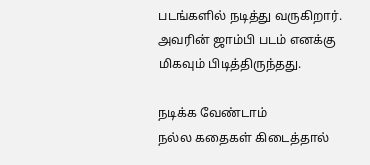படங்களில் நடித்து வருகிறார். அவரின் ஜாம்பி படம் எனக்கு மிகவும் பிடித்திருந்தது.

நடிக்க வேண்டாம்
நல்ல கதைகள் கிடைத்தால்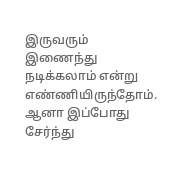இருவரும் இணைந்து நடிக்கலாம் என்று எண்ணியிருந்தோம். ஆனா இப்போது சேர்ந்து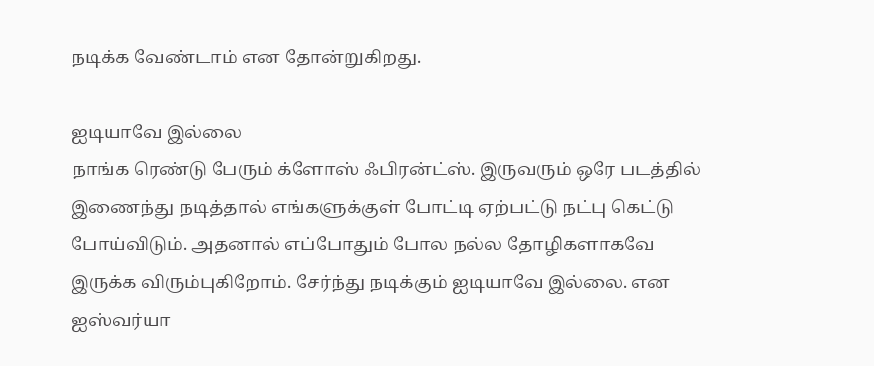நடிக்க வேண்டாம் என தோன்றுகிறது.

ஐடியாவே இல்லை
நாங்க ரெண்டு பேரும் க்ளோஸ் ஃபிரன்ட்ஸ். இருவரும் ஒரே படத்தில் இணைந்து நடித்தால் எங்களுக்குள் போட்டி ஏற்பட்டு நட்பு கெட்டு போய்விடும். அதனால் எப்போதும் போல நல்ல தோழிகளாகவே இருக்க விரும்புகிறோம். சேர்ந்து நடிக்கும் ஐடியாவே இல்லை. என ஐஸ்வர்யா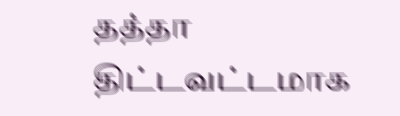தத்தா திட்டவட்டமாக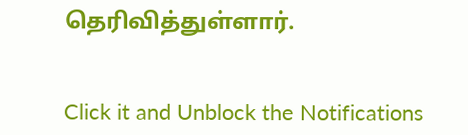தெரிவித்துள்ளார்.


Click it and Unblock the Notifications